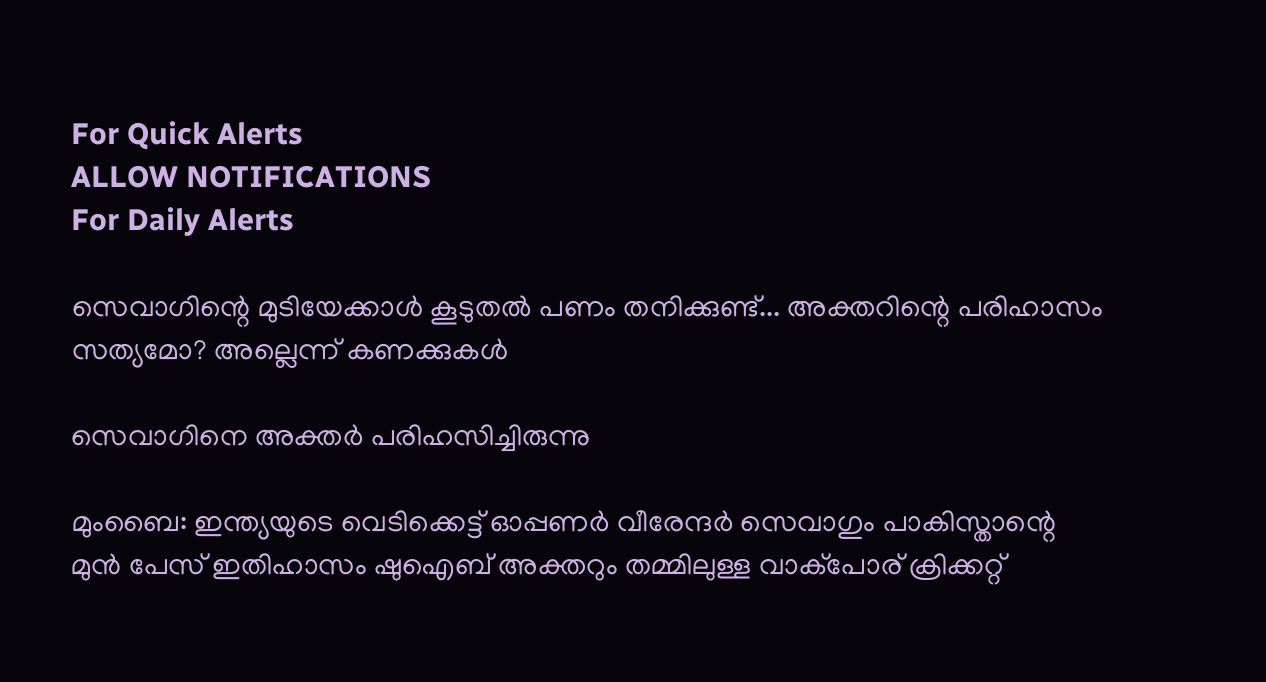For Quick Alerts
ALLOW NOTIFICATIONS
For Daily Alerts

സെവാഗിന്റെ മുടിയേക്കാള്‍ കൂടുതല്‍ പണം തനിക്കുണ്ട്... അക്തറിന്റെ പരിഹാസം സത്യമോ? അല്ലെന്ന് കണക്കുകള്‍

സെവാഗിനെ അക്തര്‍ പരിഹസിച്ചിരുന്നു

മുംബൈ: ഇന്ത്യയുടെ വെടിക്കെട്ട് ഓപ്പണര്‍ വീരേന്ദര്‍ സെവാഗും പാകിസ്താന്റെ മുന്‍ പേസ് ഇതിഹാസം ഷുഐബ് അക്തറും തമ്മിലുള്ള വാക്‌പോര് ക്രിക്കറ്റ്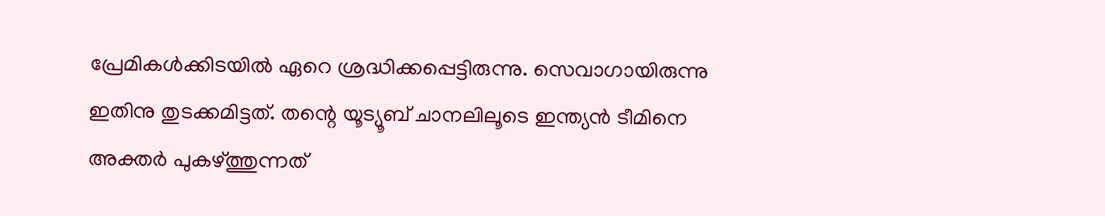പ്രേമികള്‍ക്കിടയില്‍ ഏറെ ശ്രദ്ധിക്കപ്പെട്ടിരുന്നു. സെവാഗായിരുന്നു ഇതിനു തുടക്കമിട്ടത്. തന്റെ യൂട്യൂബ് ചാനലിലൂടെ ഇന്ത്യന്‍ ടീമിനെ അക്തര്‍ പുകഴ്ത്തുന്നത്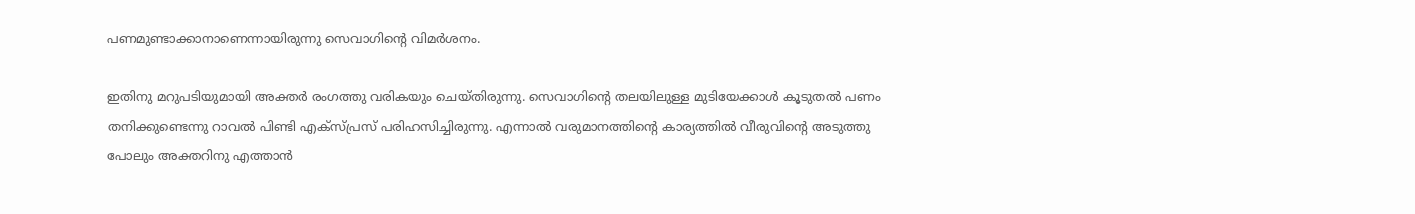പണമുണ്ടാക്കാനാണെന്നായിരുന്നു സെവാഗിന്റെ വിമര്‍ശനം.

ഇതിനു മറുപടിയുമായി അക്തര്‍ രംഗത്തു വരികയും ചെയ്തിരുന്നു. സെവാഗിന്റെ തലയിലുള്ള മുടിയേക്കാള്‍ കൂടുതല്‍ പണം തനിക്കുണ്ടെന്നു റാവല്‍ പിണ്ടി എക്‌സ്പ്രസ് പരിഹസിച്ചിരുന്നു. എന്നാല്‍ വരുമാനത്തിന്റെ കാര്യത്തില്‍ വീരുവിന്റെ അടുത്തു പോലും അക്തറിനു എത്താന്‍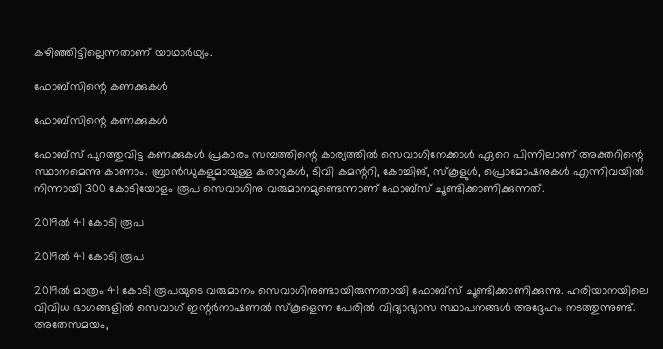കഴിഞ്ഞിട്ടില്ലെന്നതാണ് യാഥാര്‍ഥ്യം.

ഫോബ്‌സിന്റെ കണക്കുകള്‍

ഫോബ്‌സിന്റെ കണക്കുകള്‍

ഫോബ്‌സ് പുറത്തുവിട്ട കണക്കുകള്‍ പ്രകാരം സമ്പത്തിന്റെ കാര്യത്തില്‍ സെവാഗിനേക്കാള്‍ ഏറെ പിന്നിലാണ് അക്തറിന്റെ സ്ഥാനമെന്നു കാണാം. ബ്രാന്‍ഡുകളുമായുള്ള കരാറുകള്‍, ടിവി കമന്ററി, കോച്ചിങ്, സ്‌കൂളുള്‍, പ്രൊമോഷനുകള്‍ എന്നിവയില്‍ നിന്നായി 300 കോടിയോളം രൂപ സെവാഗിനു വരുമാനമുണ്ടെന്നാണ് ഫോബ്‌സ് ചൂണ്ടിക്കാണിക്കുന്നത്.

2019ല്‍ 41 കോടി രൂപ

2019ല്‍ 41 കോടി രൂപ

2019ല്‍ മാത്രം 41 കോടി രൂപയുടെ വരുമാനം സെവാഗിനുണ്ടായിരുന്നതായി ഫോബ്‌സ് ചൂണ്ടിക്കാണിക്കുന്നു. ഹരിയാനയിലെ വിവിധ ഭാഗങ്ങളില്‍ സെവാഗ് ഇന്റര്‍നാഷണല്‍ സ്‌കൂളെന്ന പേരില്‍ വിദ്യാഭ്യാസ സ്ഥാപനങ്ങള്‍ അദ്ദേഹം നടത്തുന്നുണ്ട്.
അതേസമയം,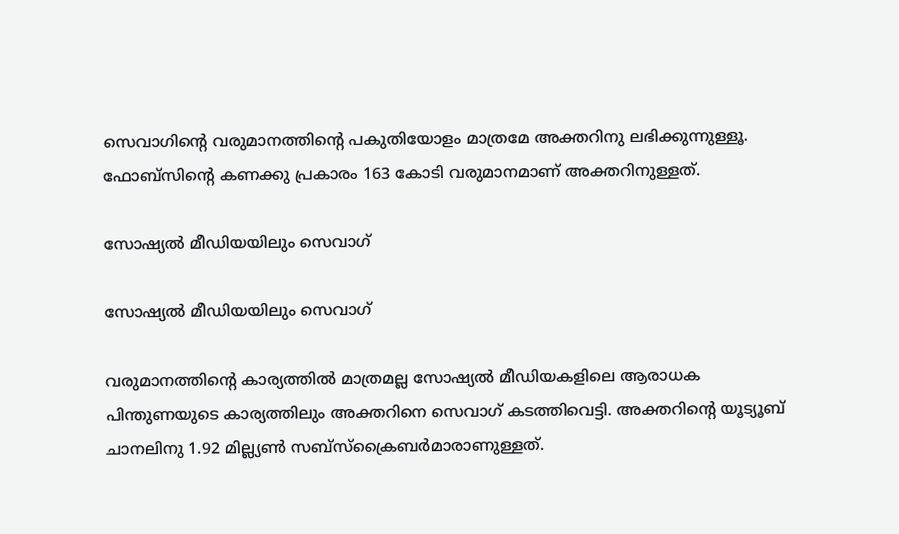സെവാഗിന്റെ വരുമാനത്തിന്റെ പകുതിയോളം മാത്രമേ അക്തറിനു ലഭിക്കുന്നുള്ളൂ. ഫോബ്‌സിന്റെ കണക്കു പ്രകാരം 163 കോടി വരുമാനമാണ് അക്തറിനുള്ളത്.

സോഷ്യല്‍ മീഡിയയിലും സെവാഗ്

സോഷ്യല്‍ മീഡിയയിലും സെവാഗ്

വരുമാനത്തിന്റെ കാര്യത്തില്‍ മാത്രമല്ല സോഷ്യല്‍ മീഡിയകളിലെ ആരാധക പിന്തുണയുടെ കാര്യത്തിലും അക്തറിനെ സെവാഗ് കടത്തിവെട്ടി. അക്തറിന്റെ യൂട്യൂബ് ചാനലിനു 1.92 മില്ല്യണ്‍ സബ്‌സ്‌ക്രൈബര്‍മാരാണുള്ളത്.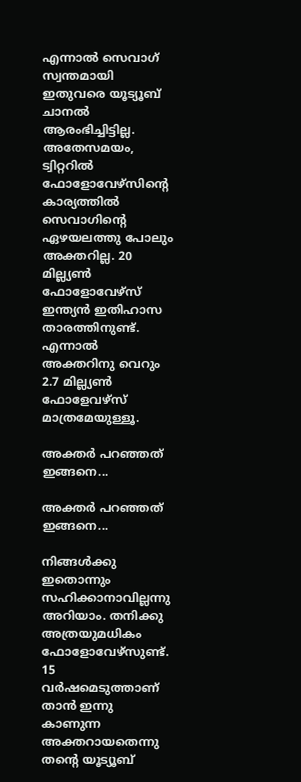എന്നാല്‍ സെവാഗ് സ്വന്തമായി ഇതുവരെ യൂട്യൂബ് ചാനല്‍ ആരംഭിച്ചിട്ടില്ല.
അതേസമയം, ട്വിറ്ററില്‍ ഫോളോവേഴ്‌സിന്റെ കാര്യത്തില്‍ സെവാഗിന്റെ ഏഴയലത്തു പോലും അക്തറില്ല. 20 മില്ല്യണ്‍ ഫോളോവേഴ്‌സ് ഇന്ത്യന്‍ ഇതിഹാസ താരത്തിനുണ്ട്. എന്നാല്‍ അക്തറിനു വെറും 2.7 മില്ല്യണ്‍ ഫോളേവഴ്‌സ് മാത്രമേയുള്ളൂ.

അക്തര്‍ പറഞ്ഞത് ഇങ്ങനെ...

അക്തര്‍ പറഞ്ഞത് ഇങ്ങനെ...

നിങ്ങള്‍ക്കു ഇതൊന്നും സഹിക്കാനാവില്ലന്നു അറിയാം. തനിക്കു അത്രയുമധികം ഫോളോവേഴ്‌സുണ്ട്. 15 വര്‍ഷമെടുത്താണ് താന്‍ ഇന്നു കാണുന്ന അക്തറായതെന്നു തന്റെ യൂട്യൂബ്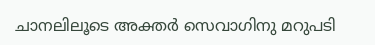ചാനലിലൂടെ അക്തര്‍ സെവാഗിനു മറുപടി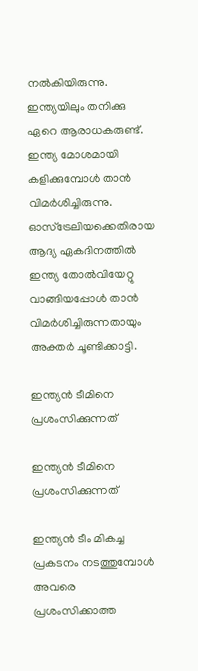നല്‍കിയിരുന്നു.
ഇന്ത്യയിലും തനിക്കു ഏറെ ആരാധകരുണ്ട്. ഇന്ത്യ മോശമായി കളിക്കുമ്പോള്‍ താന്‍ വിമര്‍ശിച്ചിരുന്നു. ഓസ്‌ട്രേലിയക്കെതിരായ ആദ്യ ഏകദിനത്തില്‍ ഇന്ത്യ തോല്‍വിയേറ്റു വാങ്ങിയപ്പോള്‍ താന്‍ വിമര്‍ശിച്ചിരുന്നതായും അക്തര്‍ ചൂണ്ടിക്കാട്ടി.

ഇന്ത്യന്‍ ടീമിനെ പ്രശംസിക്കുന്നത്

ഇന്ത്യന്‍ ടീമിനെ പ്രശംസിക്കുന്നത്

ഇന്ത്യന്‍ ടീം മികച്ച പ്രകടനം നടത്തുമ്പോള്‍ അവരെ പ്രശംസിക്കാത്ത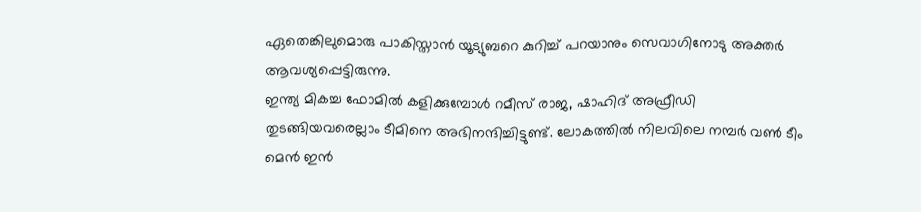ഏതെങ്കിലുമൊരു പാകിസ്താന്‍ യൂട്യുബറെ കുറിച്ച് പറയാനും സെവാഗിനോടു അക്തര്‍ ആവശ്യപ്പെട്ടിരുന്നു.
ഇന്ത്യ മികച്ച ഫോമില്‍ കളിക്കുമ്പോള്‍ റമീസ് രാജ, ഷാഹിദ് അഫ്രീഡി തുടങ്ങിയവരെല്ലാം ടീമിനെ അഭിനന്ദിച്ചിട്ടുണ്ട്. ലോകത്തില്‍ നിലവിലെ നമ്പര്‍ വണ്‍ ടീം മെന്‍ ഇന്‍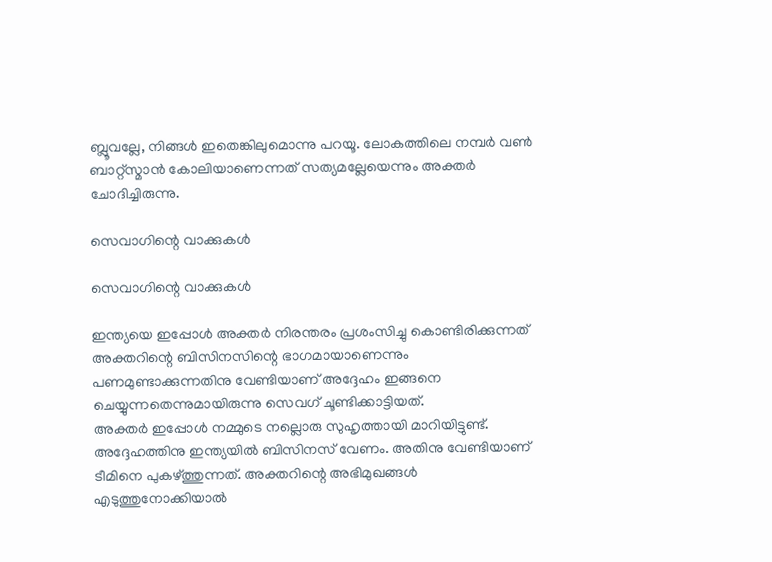ബ്ലൂവല്ലേ, നിങ്ങള്‍ ഇതെങ്കിലുമൊന്നു പറയൂ. ലോകത്തിലെ നമ്പര്‍ വണ്‍ ബാറ്റ്‌സ്മാന്‍ കോലിയാണെന്നത് സത്യമല്ലേയെന്നും അക്തര്‍ ചോദിച്ചിരുന്നു.

സെവാഗിന്റെ വാക്കുകള്‍

സെവാഗിന്റെ വാക്കുകള്‍

ഇന്ത്യയെ ഇപ്പോള്‍ അക്തര്‍ നിരന്തരം പ്രശംസിച്ചു കൊണ്ടിരിക്കുന്നത് അക്തറിന്റെ ബിസിനസിന്റെ ഭാഗമായാണെന്നും പണമുണ്ടാക്കുന്നതിനു വേണ്ടിയാണ് അദ്ദേഹം ഇങ്ങനെ ചെയ്യുന്നതെന്നുമായിരുന്നു സെവഗ് ചൂണ്ടിക്കാട്ടിയത്.
അക്തര്‍ ഇപ്പോള്‍ നമ്മുടെ നല്ലൊരു സുഹൃത്തായി മാറിയിട്ടുണ്ട്. അദ്ദേഹത്തിനു ഇന്ത്യയില്‍ ബിസിനസ് വേണം. അതിനു വേണ്ടിയാണ് ടീമിനെ പുകഴ്ത്തുന്നത്. അക്തറിന്റെ അഭിമുഖങ്ങള്‍ എടുത്തുനോക്കിയാല്‍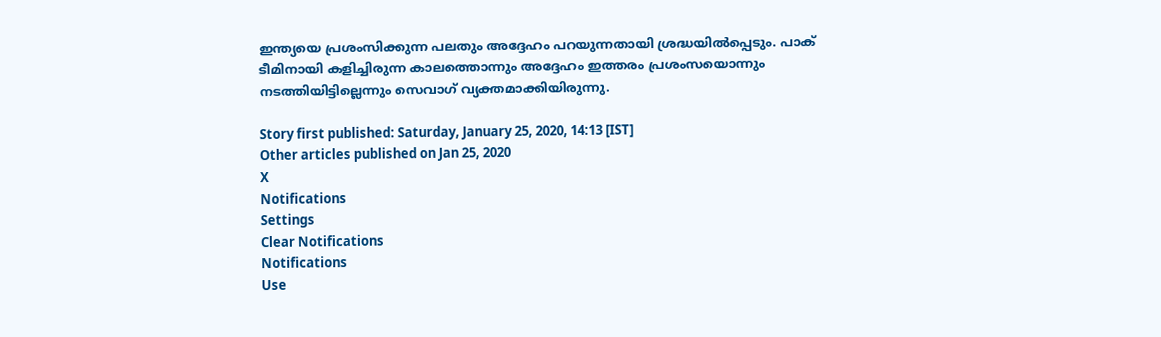ഇന്ത്യയെ പ്രശംസിക്കുന്ന പലതും അദ്ദേഹം പറയുന്നതായി ശ്രദ്ധയില്‍പ്പെടും. പാക് ടീമിനായി കളിച്ചിരുന്ന കാലത്തൊന്നും അദ്ദേഹം ഇത്തരം പ്രശംസയൊന്നും നടത്തിയിട്ടില്ലെന്നും സെവാഗ് വ്യക്തമാക്കിയിരുന്നു.

Story first published: Saturday, January 25, 2020, 14:13 [IST]
Other articles published on Jan 25, 2020
X
Notifications
Settings
Clear Notifications
Notifications
Use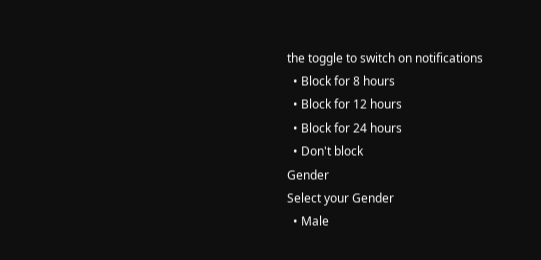the toggle to switch on notifications
  • Block for 8 hours
  • Block for 12 hours
  • Block for 24 hours
  • Don't block
Gender
Select your Gender
  • Male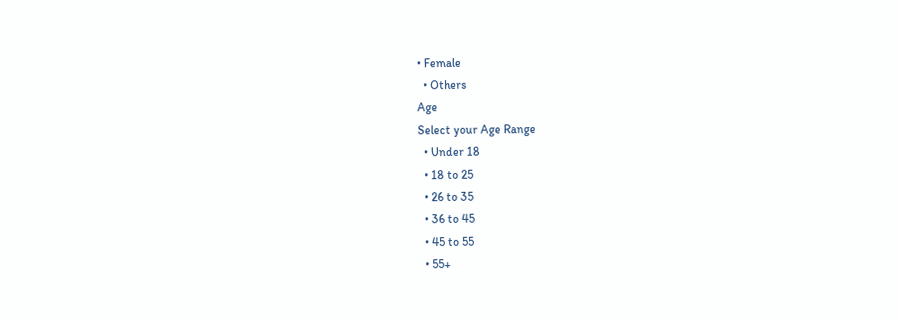• Female
  • Others
Age
Select your Age Range
  • Under 18
  • 18 to 25
  • 26 to 35
  • 36 to 45
  • 45 to 55
  • 55+